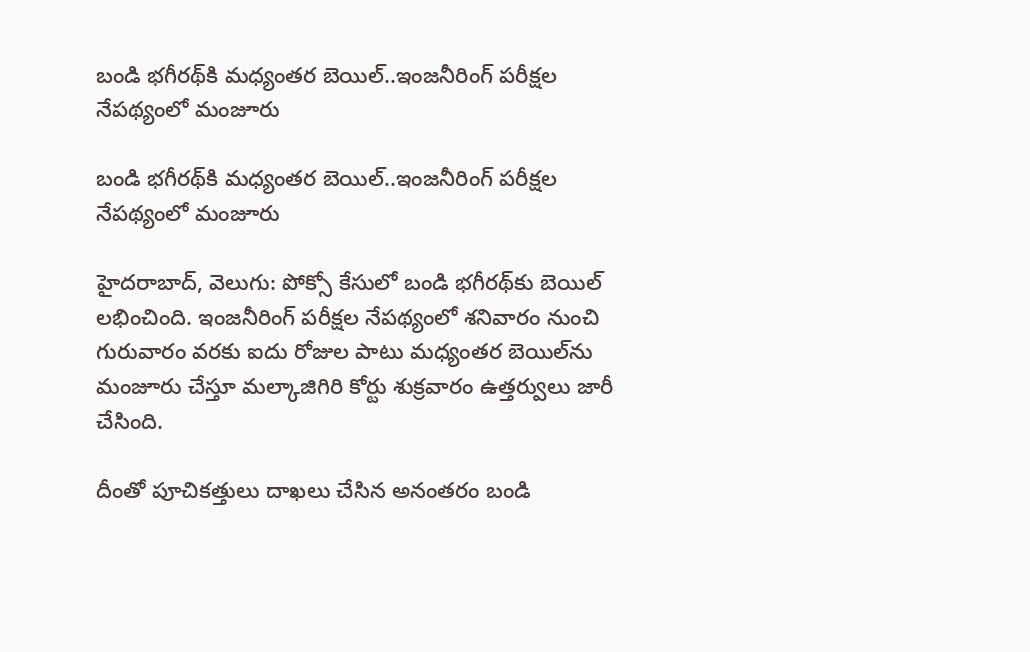బండి భగీరథ్‌‌కి మధ్యంతర బెయిల్‌‌..ఇంజనీరింగ్ పరీక్షల నేపథ్యంలో మంజూరు

బండి భగీరథ్‌‌కి మధ్యంతర బెయిల్‌‌..ఇంజనీరింగ్ పరీక్షల నేపథ్యంలో మంజూరు

హైదరాబాద్‌‌, వెలుగు: పోక్సో కేసులో బండి భగీరథ్‌‌కు బెయిల్ లభించింది. ఇంజనీరింగ్ పరీక్షల నేపథ్యంలో శనివారం నుంచి గురువారం వరకు ఐదు రోజుల పాటు మధ్యంతర బెయిల్‌‌ను మంజూరు చేస్తూ మల్కాజిగిరి కోర్టు శుక్రవారం ఉత్తర్వులు జారీ చేసింది.

దీంతో పూచికత్తులు దాఖలు చేసిన అనంతరం బండి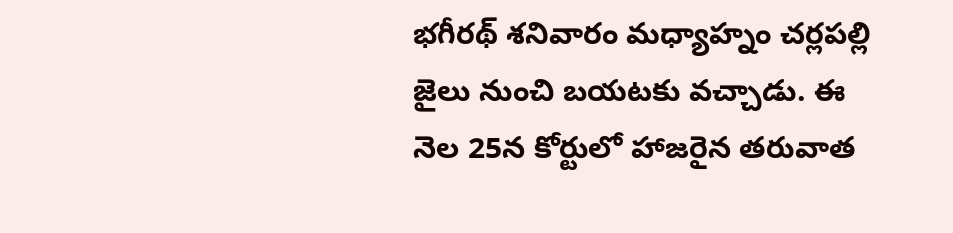భగీరథ్‌‌ శనివారం మధ్యాహ్నం చర్లపల్లి జైలు నుంచి బయటకు వచ్చాడు. ఈ నెల 25న కోర్టులో హాజరైన తరువాత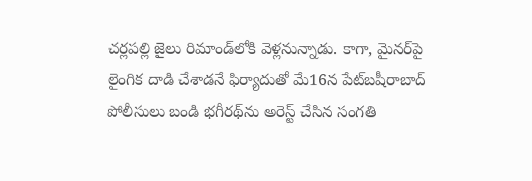చర్లపల్లి జైలు రిమాండ్‌‌లోకి వెళ్లనున్నాడు. కాగా, మైనర్‌‌‌‌పై లైంగిక దాడి చేశాడనే ఫిర్యాదుతో మే16న పేట్‌‌బషీరాబాద్‌‌ పోలీసులు బండి భగీరథ్‌‌ను అరెస్ట్ చేసిన సంగతి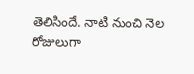తెలిసిందే. నాటి నుంచి నెల రోజులుగా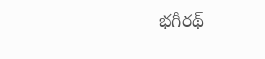భగీరథ్‌‌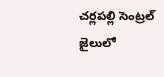చర్లపల్లి సెంట్రల్ జైలులో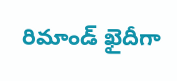రిమాండ్ ఖైదీగా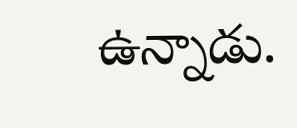ఉన్నాడు.